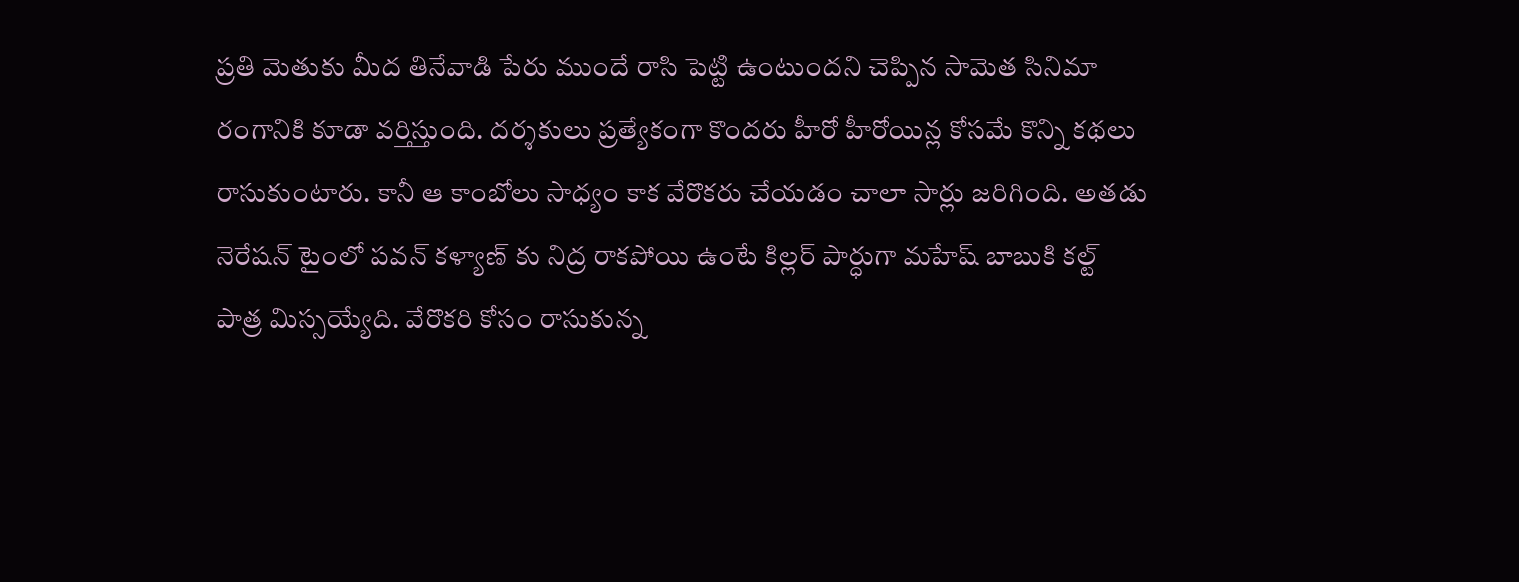ప్రతి మెతుకు మీద తినేవాడి పేరు ముందే రాసి పెట్టి ఉంటుందని చెప్పిన సామెత సినిమా రంగానికి కూడా వర్తిస్తుంది. దర్శకులు ప్రత్యేకంగా కొందరు హీరో హీరోయిన్ల కోసమే కొన్ని కథలు రాసుకుంటారు. కానీ ఆ కాంబోలు సాధ్యం కాక వేరొకరు చేయడం చాలా సార్లు జరిగింది. అతడు నెరేషన్ టైంలో పవన్ కళ్యాణ్ కు నిద్ర రాకపోయి ఉంటే కిల్లర్ పార్ధుగా మహేష్ బాబుకి కల్ట్ పాత్ర మిస్సయ్యేది. వేరొకరి కోసం రాసుకున్న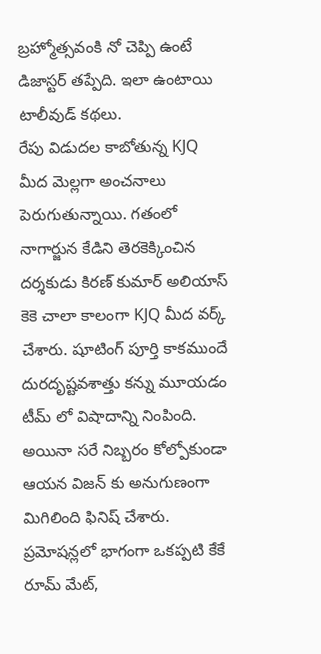బ్రహ్మోత్సవంకి నో చెప్పి ఉంటే డిజాస్టర్ తప్పేది. ఇలా ఉంటాయి టాలీవుడ్ కథలు.
రేపు విడుదల కాబోతున్న KJQ మీద మెల్లగా అంచనాలు పెరుగుతున్నాయి. గతంలో నాగార్జున కేడిని తెరకెక్కించిన దర్శకుడు కిరణ్ కుమార్ అలియాస్ కెకె చాలా కాలంగా KJQ మీద వర్క్ చేశారు. షూటింగ్ పూర్తి కాకముందే దురదృష్టవశాత్తు కన్ను మూయడం టీమ్ లో విషాదాన్ని నింపింది. అయినా సరే నిబ్బరం కోల్పోకుండా ఆయన విజన్ కు అనుగుణంగా మిగిలింది ఫినిష్ చేశారు. ప్రమోషన్లలో భాగంగా ఒకప్పటి కేకే రూమ్ మేట్,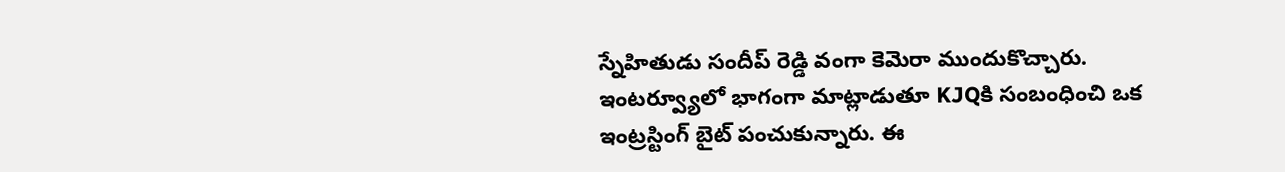స్నేహితుడు సందీప్ రెడ్డి వంగా కెమెరా ముందుకొచ్చారు.
ఇంటర్వ్యూలో భాగంగా మాట్లాడుతూ KJQకి సంబంధించి ఒక ఇంట్రస్టింగ్ బైట్ పంచుకున్నారు. ఈ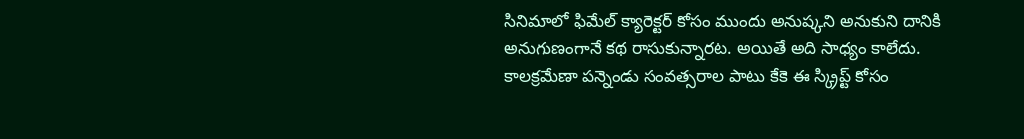సినిమాలో ఫిమేల్ క్యారెక్టర్ కోసం ముందు అనుష్కని అనుకుని దానికి అనుగుణంగానే కథ రాసుకున్నారట. అయితే అది సాధ్యం కాలేదు. కాలక్రమేణా పన్నెండు సంవత్సరాల పాటు కేకె ఈ స్క్రిప్ట్ కోసం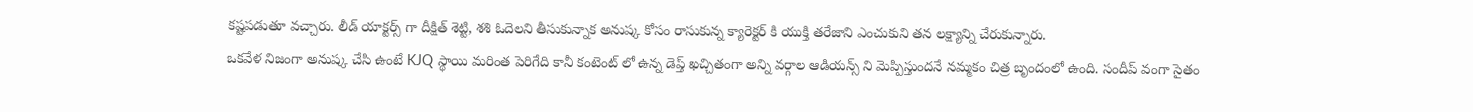కష్టపడుతూ వచ్చారు. లీడ్ యాక్టర్స్ గా దీక్షిత్ శెట్టి, శశి ఓదెలని తీసుకున్నాక అనుష్క కోసం రాసుకున్న క్యారెక్టర్ కి యుక్తి తరేజాని ఎంచుకుని తన లక్ష్యాన్ని చేరుకున్నారు.
ఒకవేళ నిజంగా అనుష్క చేసి ఉంటే KJQ స్థాయి మరింత పెరిగేది కానీ కంటెంట్ లో ఉన్న డెప్త్ ఖచ్చితంగా అన్ని వర్గాల ఆడియన్స్ ని మెప్పిస్తుందనే నమ్మకం చిత్ర బృందంలో ఉంది. సందీప్ వంగా సైతం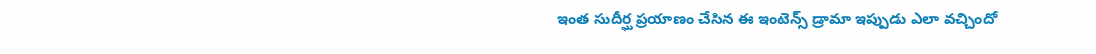ఇంత సుదీర్ఘ ప్రయాణం చేసిన ఈ ఇంటెన్స్ డ్రామా ఇప్పుడు ఎలా వచ్చిందో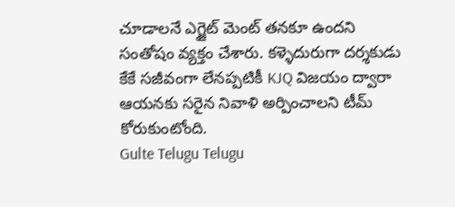చూడాలనే ఎగ్జైట్ మెంట్ తనకూ ఉందని సంతోషం వ్యక్తం చేశారు. కళ్ళెదురుగా దర్శకుడు కేకే సజీవంగా లేనప్పటికీ KJQ విజయం ద్వారా ఆయనకు సరైన నివాళి అర్పించాలని టీమ్ కోరుకుంటోంది.
Gulte Telugu Telugu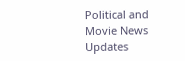Political and Movie News Updates